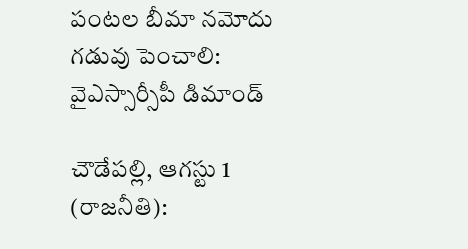పంటల బీమా నమోదు గడువు పెంచాలి: వైఎస్సార్సీపీ డిమాండ్

చౌడేపల్లి, ఆగస్టు 1 (రాజనీతి):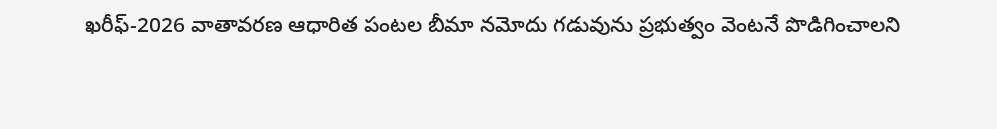ఖరీఫ్-2026 వాతావరణ ఆధారిత పంటల బీమా నమోదు గడువును ప్రభుత్వం వెంటనే పొడిగించాలని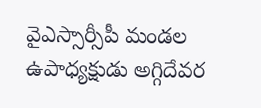వైఎస్సార్సీపీ మండల ఉపాధ్యక్షుడు అగ్గిదేవర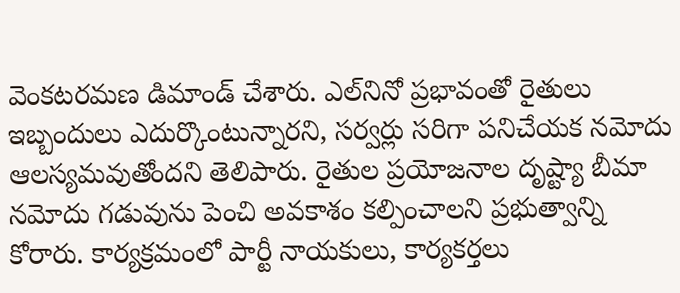వెంకటరమణ డిమాండ్ చేశారు. ఎల్‌నినో ప్రభావంతో రైతులు ఇబ్బందులు ఎదుర్కొంటున్నారని, సర్వర్లు సరిగా పనిచేయక నమోదు ఆలస్యమవుతోందని తెలిపారు. రైతుల ప్రయోజనాల దృష్ట్యా బీమా నమోదు గడువును పెంచి అవకాశం కల్పించాలని ప్రభుత్వాన్ని కోరారు. కార్యక్రమంలో పార్టీ నాయకులు, కార్యకర్తలు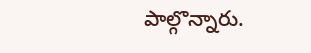పాల్గొన్నారు.